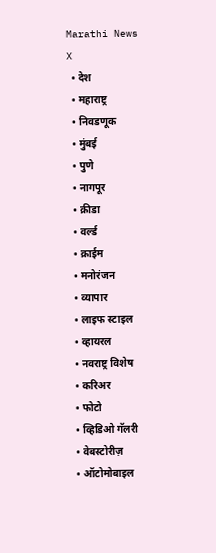Marathi News
X
  • देश
  • महाराष्ट्र
  • निवडणूक
  • मुंबई
  • पुणे
  • नागपूर
  • क्रीडा
  • वर्ल्ड
  • क्राईम
  • मनोरंजन
  • व्यापार
  • लाइफ स्टाइल
  • व्हायरल
  • नवराष्ट्र विशेष
  • करिअर
  • फोटो
  • व्हिडिओ गॅलरी
  • वेबस्टोरीज़
  • ऑटोमोबाइल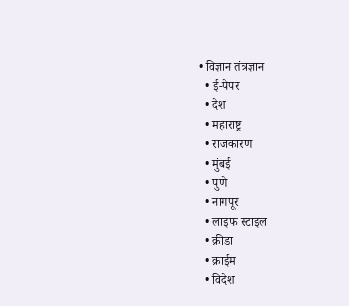• विज्ञान तंत्रज्ञान
  • ई-पेपर
  • देश
  • महाराष्ट्र
  • राजकारण
  • मुंबई
  • पुणे
  • नागपूर
  • लाइफ स्टाइल
  • क्रीडा
  • क्राईम
  • विदेश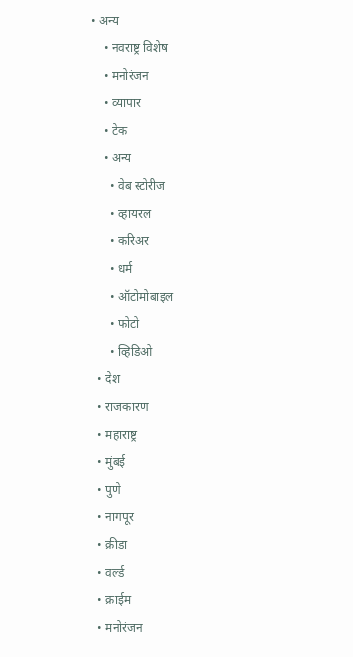• अन्य
    • नवराष्ट्र विशेष
    • मनोरंजन
    • व्यापार
    • टेक
    • अन्य
      • वेब स्टोरीज
      • व्हायरल
      • करिअर
      • धर्म
      • ऑटोमोबाइल
      • फोटो
      • व्हिडिओ
  • देश
  • राजकारण
  • महाराष्ट्र
  • मुंबई
  • पुणे
  • नागपूर
  • क्रीडा
  • वर्ल्ड
  • क्राईम
  • मनोरंजन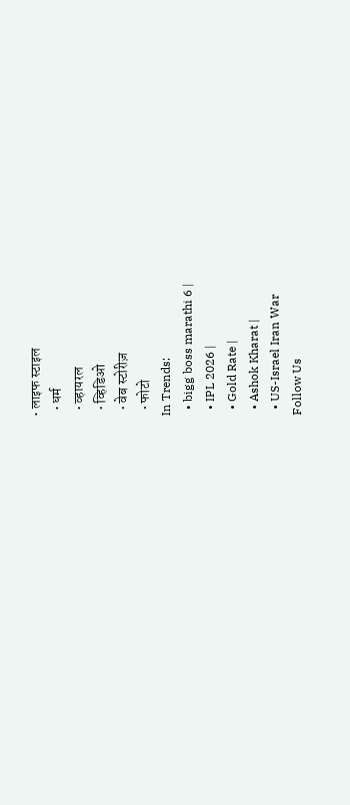• लाइफ स्टाइल
  • धर्म
  • व्हायरल
  • व्हिडिओ
  • वेब स्टोरीज़
  • फोटो
In Trends:
  • bigg boss marathi 6 |
  • IPL 2026 |
  • Gold Rate |
  • Ashok Kharat |
  • US-Israel Iran War
Follow Us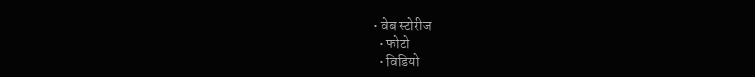• वेब स्टोरीज
  • फोटो
  • विडियो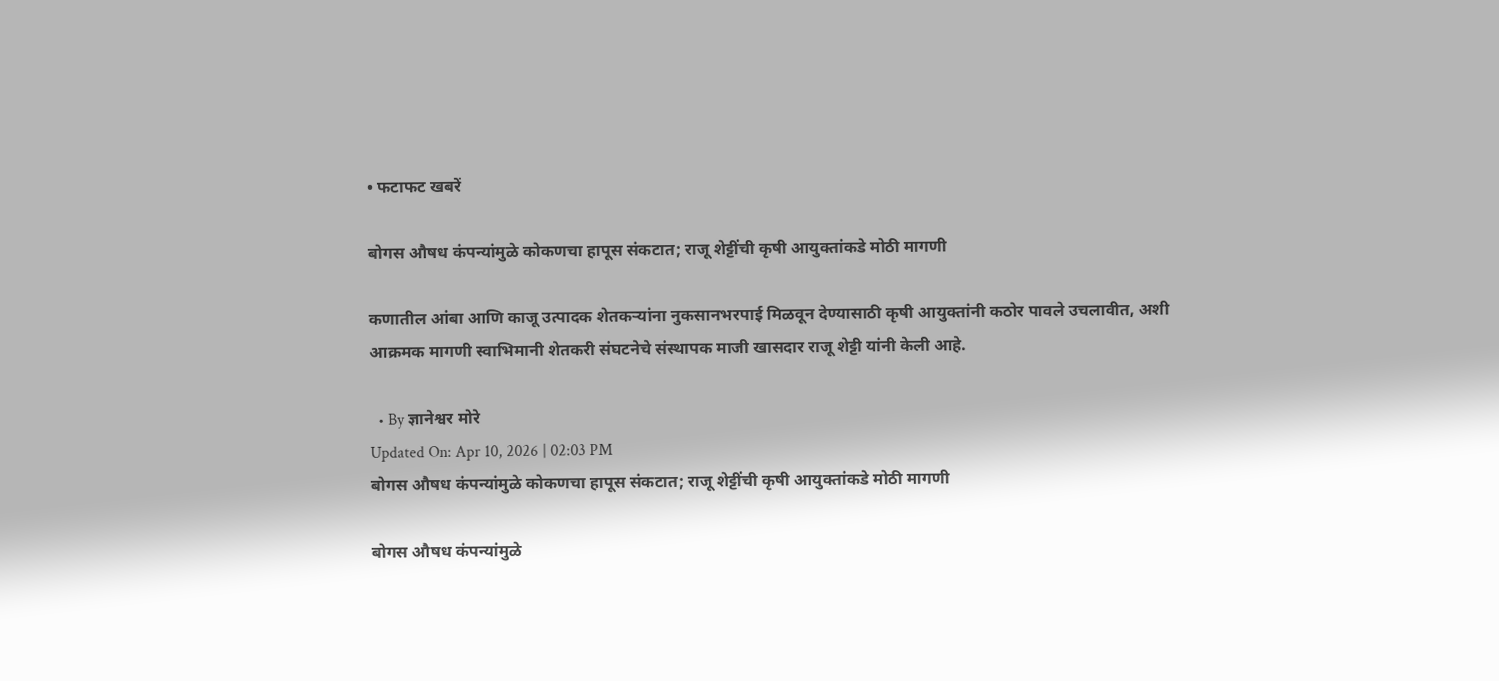• फटाफट खबरें

बोगस औषध कंपन्यांमुळे कोकणचा हापूस संकटात; राजू शेट्टींची कृषी आयुक्तांकडे मोठी मागणी

कणातील आंबा आणि काजू उत्पादक शेतकऱ्यांना नुकसानभरपाई मिळवून देण्यासाठी कृषी आयुक्तांनी कठोर पावले उचलावीत, अशी आक्रमक मागणी स्वाभिमानी शेतकरी संघटनेचे संस्थापक माजी खासदार राजू शेट्टी यांनी केली आहे.

  • By ज्ञानेश्वर मोरे
Updated On: Apr 10, 2026 | 02:03 PM
बोगस औषध कंपन्यांमुळे कोकणचा हापूस संकटात; राजू शेट्टींची कृषी आयुक्तांकडे मोठी मागणी

बोगस औषध कंपन्यांमुळे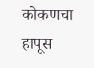कोकणचा हापूस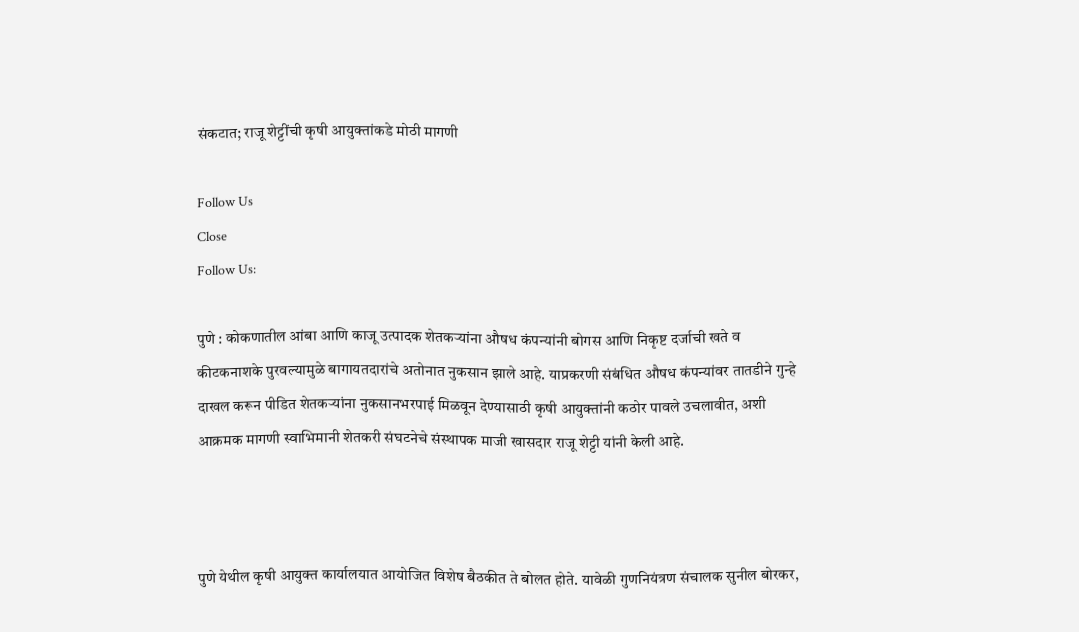संकटात; राजू शेट्टींची कृषी आयुक्तांकडे मोठी मागणी

Follow Us
Close
Follow Us:

पुणे : कोकणातील आंबा आणि काजू उत्पादक शेतकऱ्यांना औषध कंपन्यांनी बोगस आणि निकृष्ट दर्जाची खते व कीटकनाशके पुरवल्यामुळे बागायतदारांचे अतोनात नुकसान झाले आहे. याप्रकरणी संबंधित औषध कंपन्यांवर तातडीने गुन्हे दाखल करून पीडित शेतकऱ्यांना नुकसानभरपाई मिळवून देण्यासाठी कृषी आयुक्तांनी कठोर पावले उचलावीत, अशी आक्रमक मागणी स्वाभिमानी शेतकरी संघटनेचे संस्थापक माजी खासदार राजू शेट्टी यांनी केली आहे.



पुणे येथील कृषी आयुक्त कार्यालयात आयोजित विशेष बैठकीत ते बोलत होते. यावेळी गुणनियंत्रण संचालक सुनील बोरकर,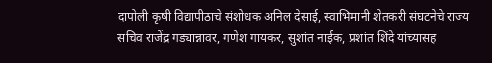दापोली कृषी विद्यापीठाचे संशोधक अनिल देसाई, स्वाभिमानी शेतकरी संघटनेचे राज्य सचिव राजेंद्र गड्यान्नावर, गणेश गायकर, सुशांत नाईक, प्रशांत शिंदे यांच्यासह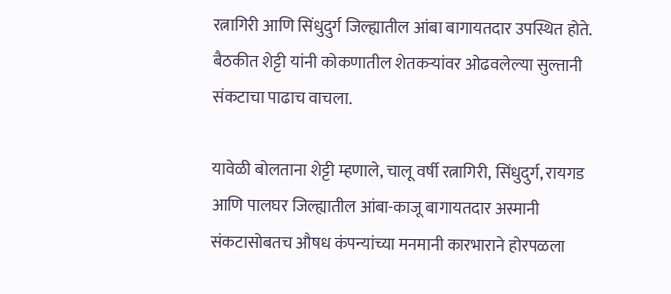रत्नागिरी आणि सिंधुदुर्ग जिल्ह्यातील आंबा बागायतदार उपस्थित होते. बैठकीत शेट्टी यांनी कोकणातील शेतकऱ्यांवर ओढवलेल्या सुल्तानी संकटाचा पाढाच वाचला.

यावेळी बोलताना शेट्टी म्हणाले, चालू वर्षी रत्नागिरी, सिंधुदुर्ग, रायगड आणि पालघर जिल्ह्यातील आंबा-काजू बागायतदार अस्मानी संकटासोबतच औषध कंपन्यांच्या मनमानी कारभाराने होरपळला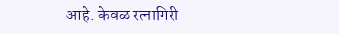आहे. केवळ रत्नागिरी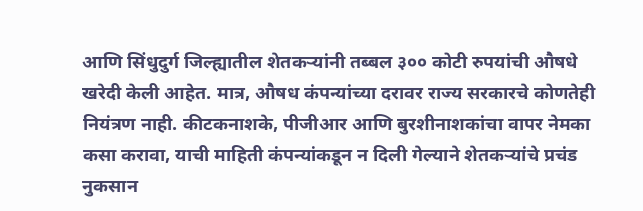आणि सिंधुदुर्ग जिल्ह्यातील शेतकऱ्यांनी तब्बल ३०० कोटी रुपयांची औषधे खरेदी केली आहेत. मात्र, औषध कंपन्यांच्या दरावर राज्य सरकारचे कोणतेही नियंत्रण नाही. कीटकनाशके, पीजीआर आणि बुरशीनाशकांचा वापर नेमका कसा करावा, याची माहिती कंपन्यांकडून न दिली गेल्याने शेतकऱ्यांचे प्रचंड नुकसान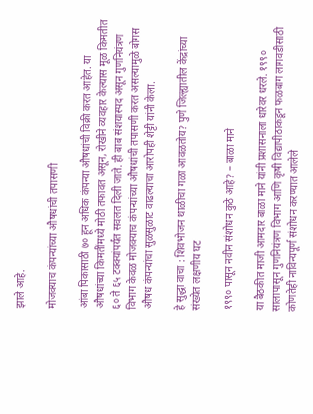झाले आहे.

मोजक्याच कंपन्यांच्या औषधांची तपासणी

आंबा पिकासाठी ७० हून अधिक कंपन्या औषधांची विक्री करत आहेत. या औषधांच्या किमतींमध्ये मोठी तफावत असून, रोखीने व्यवहार केल्यास मूळ किमतीत ६० ते ६५ टक्क्यांपर्यंत सवलत दिली जाते. ही बाब संशयास्पद असून गुणनियंत्रण विभाग केवळ मोजक्याच कंपन्यांच्या औषधांची तपासणी करत असल्यामुळे बोगस औषध कंपन्यांचा सुळसुळाट वाढल्याचा आरोपही शेट्टी यांनी केला.

हे सुद्धा वाचा : शिवभोजन थाळीचा गळा आवळतोय? पुणे जिल्ह्यातील केंद्रांच्या संख्येत लक्षणीय घट

१९९० पासून नवीन संशोधन कुठे आहे? – बाळा माने

या बैठकीत माजी आमदार बाळा माने यांनी प्रशासनाला धारेवर धरले. १९९० सालापासून गुणनियंत्रण विभाग आणि कृषी विद्यापीठाकडून फळबाग लागवडीसाठी कोणतेही नाविन्यपूर्ण संशोधन करण्यात आलेले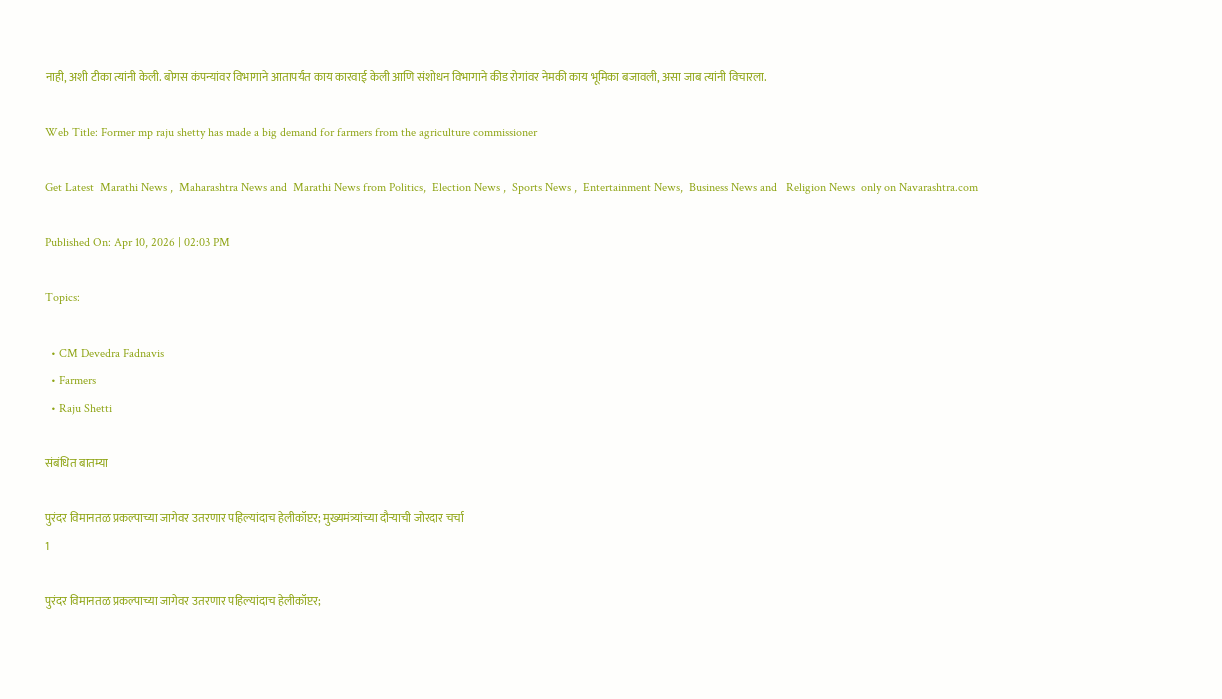नाही, अशी टीका त्यांनी केली. बोगस कंपन्यांवर विभागाने आतापर्यंत काय कारवाई केली आणि संशोधन विभागाने कीड रोगांवर नेमकी काय भूमिका बजावली, असा जाब त्यांनी विचारला.

Web Title: Former mp raju shetty has made a big demand for farmers from the agriculture commissioner

Get Latest  Marathi News ,  Maharashtra News and  Marathi News from Politics,  Election News ,  Sports News ,  Entertainment News,  Business News and   Religion News  only on Navarashtra.com

Published On: Apr 10, 2026 | 02:03 PM

Topics:

  • CM Devedra Fadnavis
  • Farmers
  • Raju Shetti

संबंधित बातम्या

पुरंदर विमानतळ प्रकल्पाच्या जागेवर उतरणार पहिल्यांदाच हेलीकॉप्टर; मुख्यमंत्र्यांच्या दौऱ्याची जोरदार चर्चा
1

पुरंदर विमानतळ प्रकल्पाच्या जागेवर उतरणार पहिल्यांदाच हेलीकॉप्टर;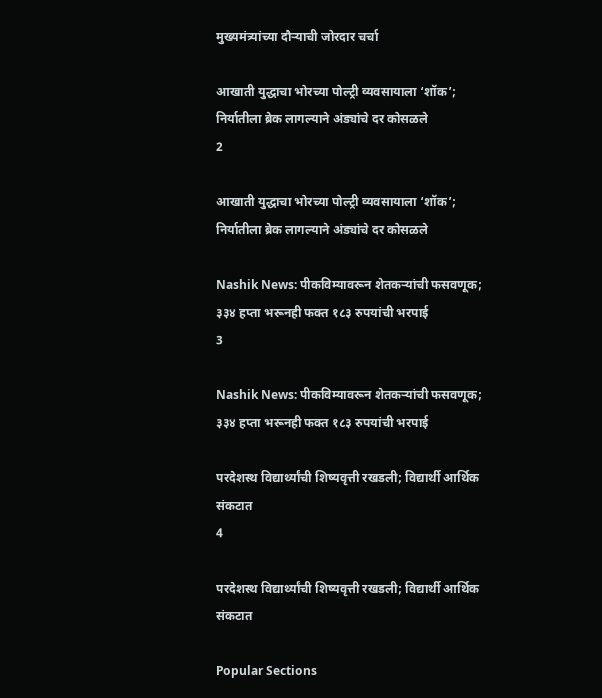मुख्यमंत्र्यांच्या दौऱ्याची जोरदार चर्चा

आखाती युद्धाचा भोरच्या पोल्ट्री व्यवसायाला ‘शॉक’; निर्यातीला ब्रेक लागल्याने अंड्यांचे दर कोसळले
2

आखाती युद्धाचा भोरच्या पोल्ट्री व्यवसायाला ‘शॉक’; निर्यातीला ब्रेक लागल्याने अंड्यांचे दर कोसळले

Nashik News: पीकविम्यावरून शेतकऱ्यांची फसवणूक; ३३४ हप्ता भरूनही फक्त १८३ रुपयांची भरपाई
3

Nashik News: पीकविम्यावरून शेतकऱ्यांची फसवणूक; ३३४ हप्ता भरूनही फक्त १८३ रुपयांची भरपाई

परदेशस्थ विद्यार्थ्यांची शिष्यवृत्ती रखडली; विद्यार्थी आर्थिक संकटात
4

परदेशस्थ विद्यार्थ्यांची शिष्यवृत्ती रखडली; विद्यार्थी आर्थिक संकटात

Popular Sections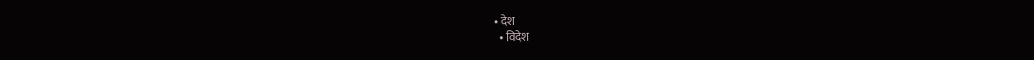• देश
  • विदेश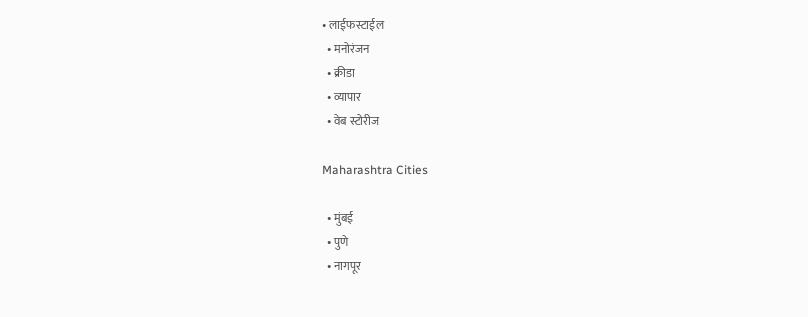• लाईफस्टाईल
  • मनोरंजन
  • क्रीडा
  • व्यापार
  • वेब स्टोरीज

Maharashtra Cities

  • मुंबई
  • पुणे
  • नागपूर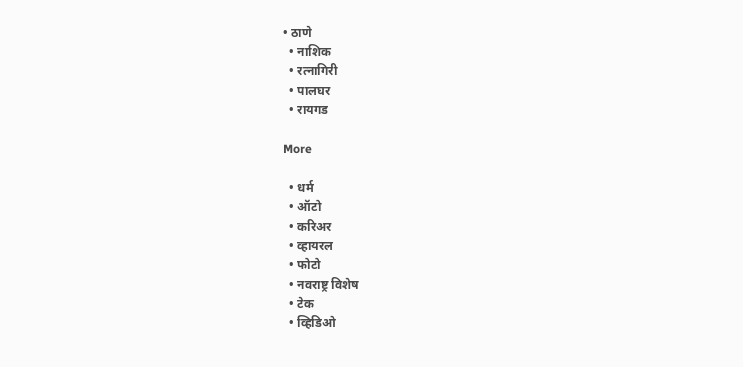• ठाणे
  • नाशिक
  • रत्नागिरी
  • पालघर
  • रायगड

More

  • धर्म
  • ऑटो
  • करिअर
  • व्हायरल
  • फोटो
  • नवराष्ट्र विशेष
  • टेक
  • व्हिडिओ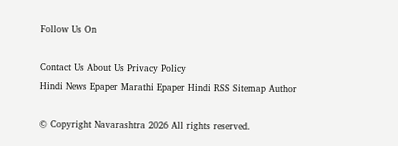Follow Us On

Contact Us About Us Privacy Policy
Hindi News Epaper Marathi Epaper Hindi RSS Sitemap Author

© Copyright Navarashtra 2026 All rights reserved.